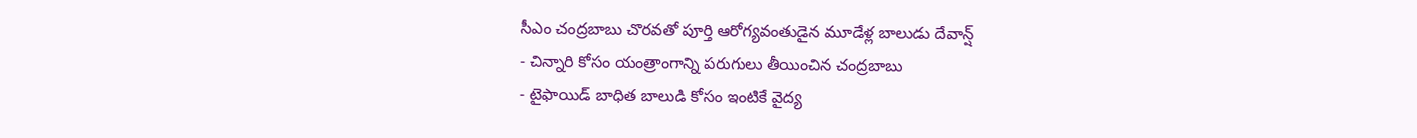సీఎం చంద్రబాబు చొరవతో పూర్తి ఆరోగ్యవంతుడైన మూడేళ్ల బాలుడు దేవాన్ష్
- చిన్నారి కోసం యంత్రాంగాన్ని పరుగులు తీయించిన చంద్రబాబు
- టైఫాయిడ్ బాధిత బాలుడి కోసం ఇంటికే వైద్య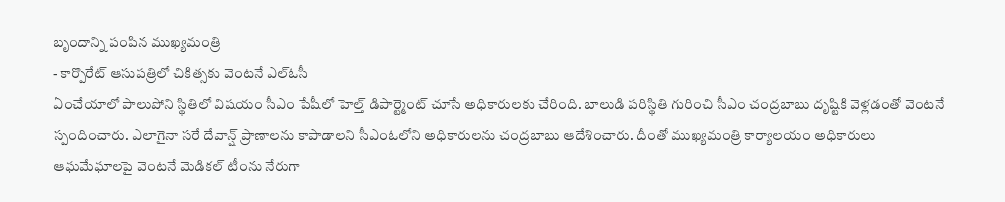బృందాన్ని పంపిన ముఖ్యమంత్రి
- కార్పొరేట్ ఆసుపత్రిలో చికిత్సకు వెంటనే ఎల్ఓసీ
ఏంచేయాలో పాలుపోని స్థితిలో విషయం సీఎం పేషీలో హెల్త్ డిపార్ట్మెంట్ చూసే అధికారులకు చేరింది. బాలుడి పరిస్థితి గురించి సీఎం చంద్రబాబు దృష్టికి వెళ్లడంతో వెంటనే స్పందించారు. ఎలాగైనా సరే దేవాన్ష్ ప్రాణాలను కాపాడాలని సీఎంఓలోని అధికారులను చంద్రబాబు ఆదేశించారు. దీంతో ముఖ్యమంత్రి కార్యాలయం అధికారులు ఆఘమేఘాలపై వెంటనే మెడికల్ టీంను నేరుగా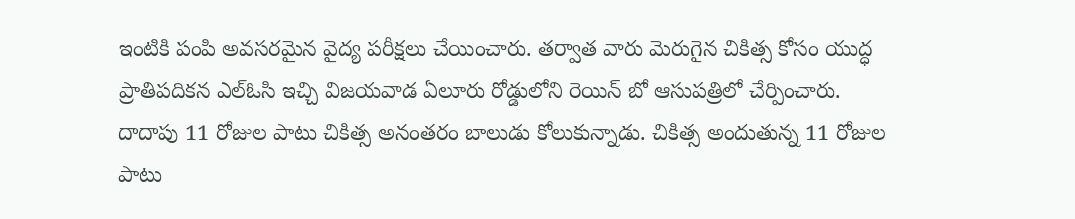ఇంటికి పంపి అవసరమైన వైద్య పరీక్షలు చేయించారు. తర్వాత వారు మెరుగైన చికిత్స కోసం యుద్ధ ప్రాతిపదికన ఎల్ఓసి ఇచ్చి విజయవాడ ఏలూరు రోడ్డులోని రెయిన్ బో ఆసుపత్రిలో చేర్పించారు.
దాదాపు 11 రోజుల పాటు చికిత్స అనంతరం బాలుడు కోలుకున్నాడు. చికిత్స అందుతున్న 11 రోజుల పాటు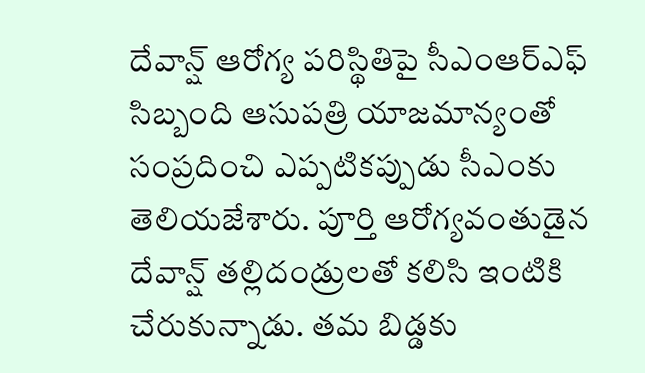దేవాన్ష్ ఆరోగ్య పరిస్థితిపై సీఎంఆర్ఎఫ్ సిబ్బంది ఆసుపత్రి యాజమాన్యంతో సంప్రదించి ఎప్పటికప్పుడు సీఎంకు తెలియజేశారు. పూర్తి ఆరోగ్యవంతుడైన దేవాన్ష్ తల్లిదండ్రులతో కలిసి ఇంటికి చేరుకున్నాడు. తమ బిడ్డకు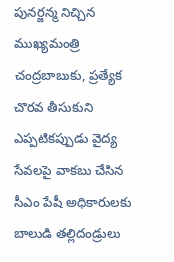పునర్జన్మ నిచ్చిన ముఖ్యమంత్రి చంద్రబాబుకు, ప్రత్యేక చొరవ తీసుకుని ఎప్పటికప్పుడు వైద్య సేవలపై వాకబు చేసిన సీఎం పేషీ అధికారులకు బాలుడి తల్లిదండ్రులు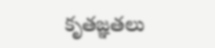కృతజ్ఞతలు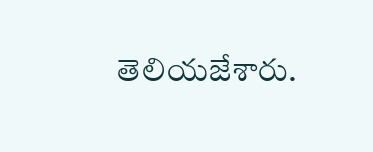తెలియజేశారు.